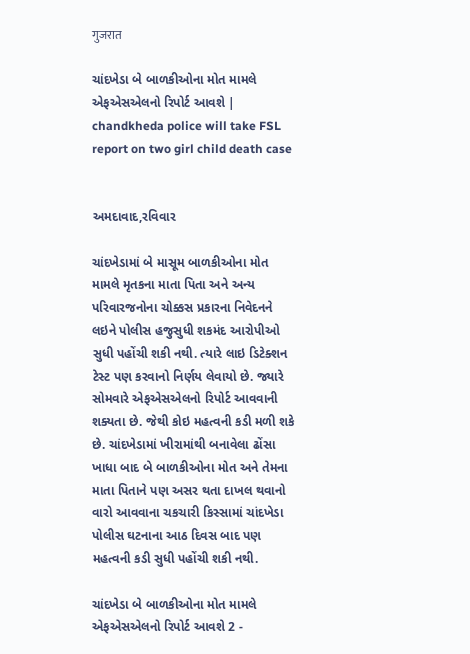गुजरात

ચાંદખેડા બે બાળકીઓના મોત મામલે એફએસએલનો રિપોર્ટ આવશે | chandkheda police will take FSL report on two girl child death case


અમદાવાદ,રવિવાર

ચાંદખેડામાં બે માસૂમ બાળકીઓના મોત મામલે મૃતકના માતા પિતા અને અન્ય પરિવારજનોના ચોક્કસ પ્રકારના નિવેદનને લઇને પોલીસ હજુસુધી શકમંદ આરોપીઓ સુધી પહોંચી શકી નથી. ત્યારે લાઇ ડિટેક્શન ટેસ્ટ પણ કરવાનો નિર્ણય લેવાયો છે. જ્યારે સોમવારે એફએસએલનો રિપોર્ટ આવવાની શક્યતા છે. જેથી કોઇ મહત્વની કડી મળી શકે છે. ચાંદખેડામાં ખીરામાંથી બનાવેલા ઢોંસા ખાધા બાદ બે બાળકીઓના મોત અને તેમના માતા પિતાને પણ અસર થતા દાખલ થવાનો વારો આવવાના ચકચારી કિસ્સામાં ચાંદખેડા પોલીસ ઘટનાના આઠ દિવસ બાદ પણ મહત્વની કડી સુધી પહોંચી શકી નથી.

ચાંદખેડા બે બાળકીઓના મોત મામલે એફએસએલનો રિપોર્ટ આવશે 2 -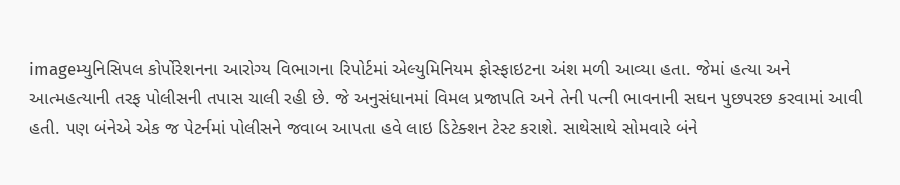imageમ્યુનિસિપલ કોર્પોરેશનના આરોગ્ય વિભાગના રિપોર્ટમાં એલ્યુમિનિયમ ફોસ્ફાઇટના અંશ મળી આવ્યા હતા. જેમાં હત્યા અને આત્મહત્યાની તરફ પોલીસની તપાસ ચાલી રહી છે. જે અનુસંધાનમાં વિમલ પ્રજાપતિ અને તેની પત્ની ભાવનાની સઘન પુછપરછ કરવામાં આવી હતી. પણ બંનેએ એક જ પેટર્નમાં પોલીસને જવાબ આપતા હવે લાઇ ડિટેક્શન ટેસ્ટ કરાશે. સાથેસાથે સોમવારે બંને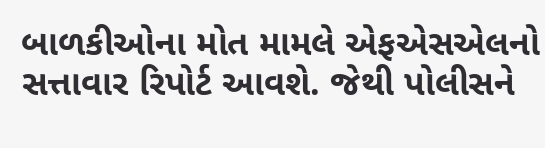બાળકીઓના મોત મામલે એફએસએલનો સત્તાવાર રિપોર્ટ આવશે. જેથી પોલીસને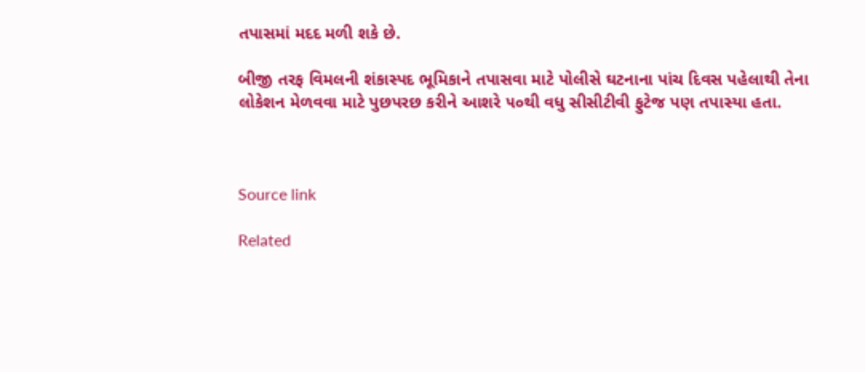તપાસમાં મદદ મળી શકે છે.

બીજી તરફ વિમલની શંકાસ્પદ ભૂમિકાને તપાસવા માટે પોલીસે ઘટનાના પાંચ દિવસ પહેલાથી તેના લોકેશન મેળવવા માટે પુછપરછ કરીને આશરે ૫૦થી વધુ સીસીટીવી ફુટેજ પણ તપાસ્યા હતા.



Source link

Related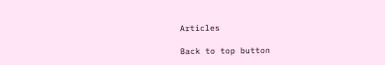Articles

Back to top button